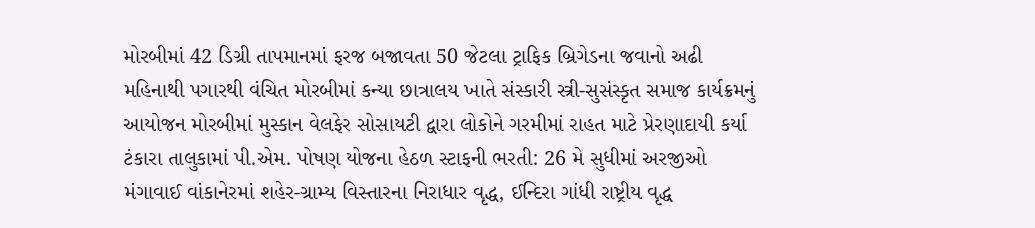મોરબીમાં 42 ડિગ્રી તાપમાનમાં ફરજ બજાવતા 50 જેટલા ટ્રાફિક બ્રિગેડના જવાનો અઢી મહિનાથી પગારથી વંચિત મોરબીમાં કન્યા છાત્રાલય ખાતે સંસ્કારી સ્ત્રી-સુસંસ્કૃત સમાજ કાર્યક્રમનું આયોજન મોરબીમાં મુસ્કાન વેલફેર સોસાયટી દ્વારા લોકોને ગરમીમાં રાહત માટે પ્રેરણાદાયી કર્યા ટંકારા તાલુકામાં પી.એમ. પોષણ યોજના હેઠળ સ્ટાફની ભરતી: 26 મે સુધીમાં અરજીઓ મંગાવાઈ વાંકાનેરમાં શહેર-ગ્રામ્ય વિસ્તારના નિરાધાર વૃદ્ધ, ઈન્દિરા ગાંધી રાષ્ટ્રીય વૃદ્ધ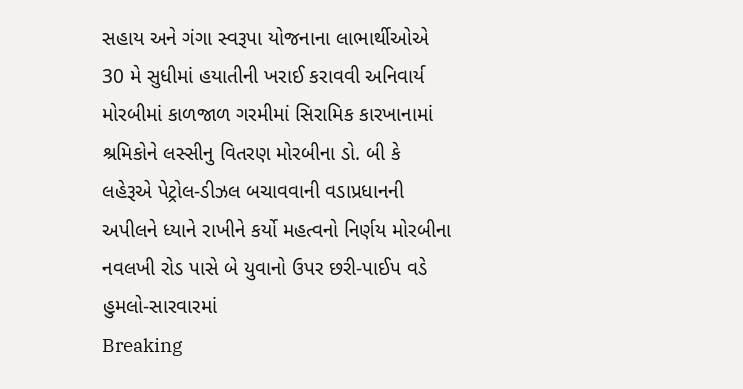સહાય અને ગંગા સ્વરૂપા યોજનાના લાભાર્થીઓએ 30 મે સુધીમાં હયાતીની ખરાઈ કરાવવી અનિવાર્ય મોરબીમાં કાળજાળ ગરમીમાં સિરામિક કારખાનામાં શ્રમિકોને લસ્સીનુ વિતરણ મોરબીના ડો. બી કે લહેરૂએ પેટ્રોલ-ડીઝલ બચાવવાની વડાપ્રધાનની અપીલને ધ્યાને રાખીને કર્યો મહત્વનો નિર્ણય મોરબીના નવલખી રોડ પાસે બે યુવાનો ઉપર છરી-પાઈપ વડે હુમલો-સારવારમાં
Breaking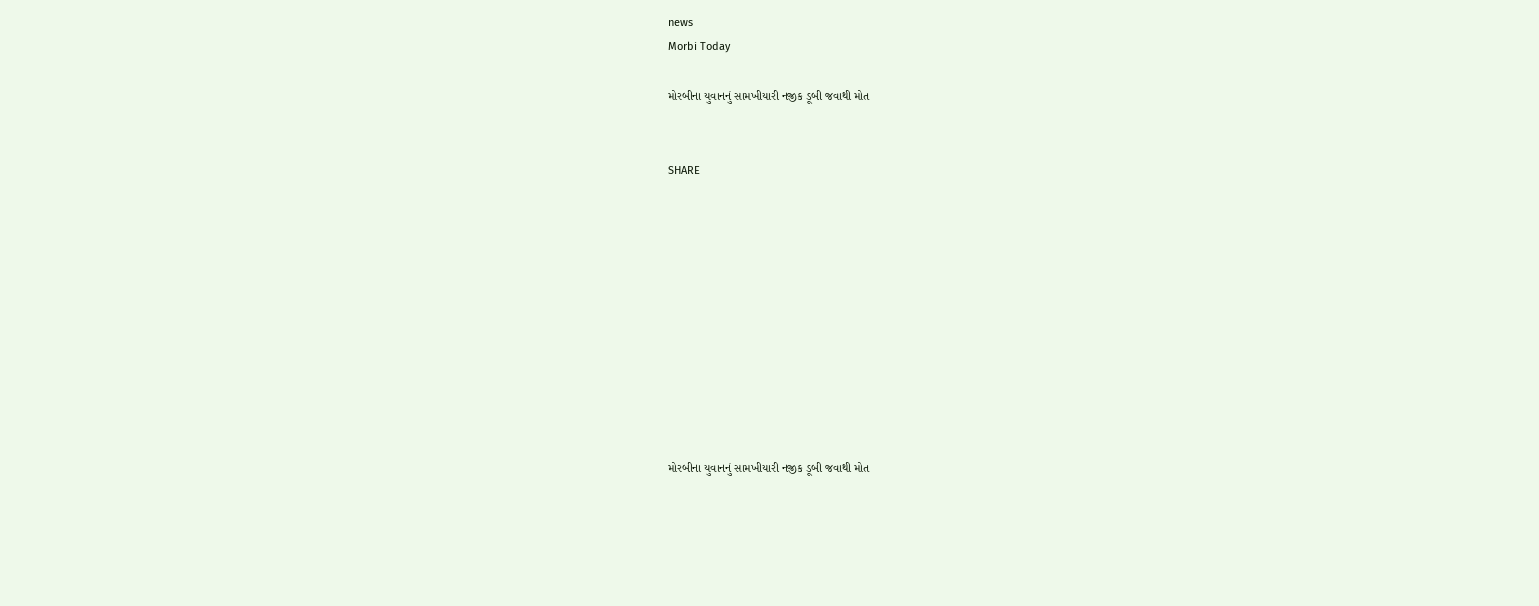news
Morbi Today

મોરબીના યુવાનનું સામખીયારી નજીક ડૂબી જવાથી મોત


SHARE











મોરબીના યુવાનનું સામખીયારી નજીક ડૂબી જવાથી મોત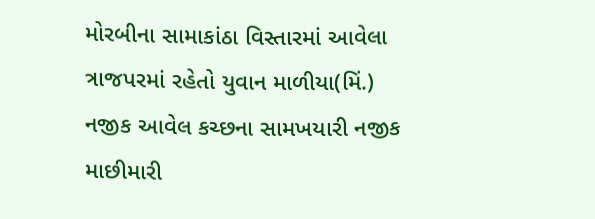મોરબીના સામાકાંઠા વિસ્તારમાં આવેલા ત્રાજપરમાં રહેતો યુવાન માળીયા(મિં.) નજીક આવેલ કચ્છના સામખયારી નજીક માછીમારી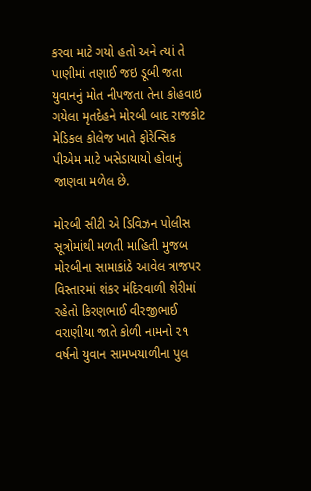કરવા માટે ગયો હતો અને ત્યાં તે પાણીમાં તણાઈ જઇ ડૂબી જતા યુવાનનું મોત નીપજતા તેના કોહવાઇ ગયેલા મૃતદેહને મોરબી બાદ રાજકોટ મેડિકલ કોલેજ ખાતે ફોરેન્સિક પીએમ માટે ખસેડાયાયો હોવાનું જાણવા મળેલ છે.

મોરબી સીટી એ ડિવિઝન પોલીસ સૂત્રોમાંથી મળતી માહિતી મુજબ મોરબીના સામાકાંઠે આવેલ ત્રાજપર વિસ્તારમાં શંકર મંદિરવાળી શેરીમાં રહેતો કિરણભાઈ વીરજીભાઈ વરાણીયા જાતે કોળી નામનો ૨૧ વર્ષનો યુવાન સામખયાળીના પુલ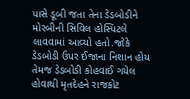પાસે ડૂબી જતા તેના ડેડબોડીને મોરબીની સિવિલ હોસ્પિટલે લાવવામાં આવ્યો હતો.જોકે ડેડબોડી ઉપર ઈજાના નિશાન હોય તેમજ ડેડબોડી કોહવાઈ ગયેલ હોવાથી મૃતદેહને રાજકોટ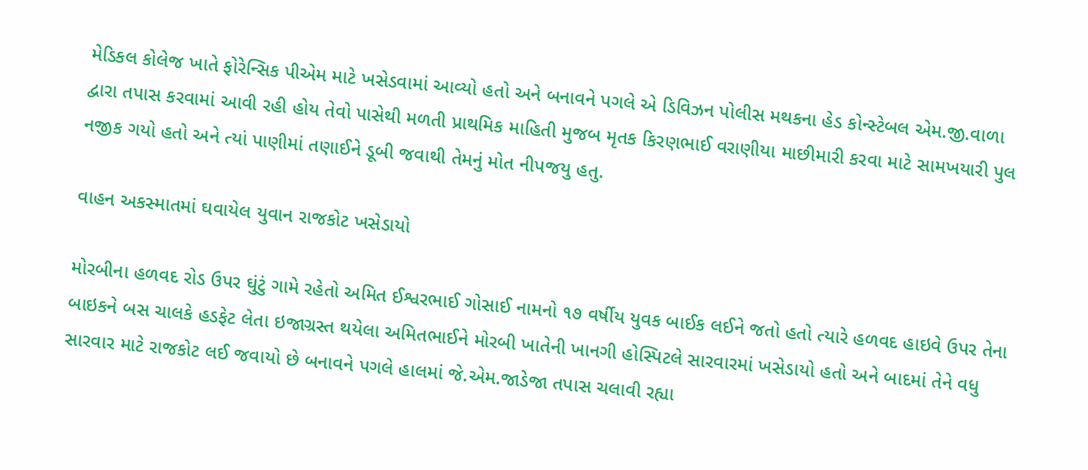મેડિકલ કોલેજ ખાતે ફોરેન્સિક પીએમ માટે ખસેડવામાં આવ્યો હતો અને બનાવને પગલે એ ડિવિઝન પોલીસ મથકના હેડ કોન્સ્ટેબલ એમ.જી.વાળા દ્વારા તપાસ કરવામાં આવી રહી હોય તેવો પાસેથી મળતી પ્રાથમિક માહિતી મુજબ મૃતક કિરણભાઈ વરાણીયા માછીમારી કરવા માટે સામખયારી પુલ નજીક ગયો હતો અને ત્યાં પાણીમાં તણાઈને ડૂબી જવાથી તેમનું મોત નીપજયુ હતુ.

વાહન અકસ્માતમાં ઘવાયેલ યુવાન રાજકોટ ખસેડાયો

મોરબીના હળવદ રોડ ઉપર ઘુંટું ગામે રહેતો અમિત ઈશ્વરભાઈ ગોસાઈ નામનો ૧૭ વર્ષીય યુવક બાઈક લઈને જતો હતો ત્યારે હળવદ હાઇવે ઉપર તેના બાઇકને બસ ચાલકે હડફેટ લેતા ઇજાગ્રસ્ત થયેલા અમિતભાઈને મોરબી ખાતેની ખાનગી હોસ્પિટલે સારવારમાં ખસેડાયો હતો અને બાદમાં તેને વધુ સારવાર માટે રાજકોટ લઈ જવાયો છે બનાવને પગલે હાલમાં જે.એમ.જાડેજા તપાસ ચલાવી રહ્યા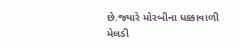છે.જ્યારે મોરબીના ધક્કાવાળી મેલડી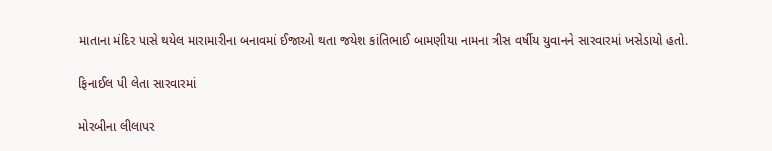માતાના મંદિર પાસે થયેલ મારામારીના બનાવમાં ઈજાઓ થતા જયેશ કાંતિભાઈ બામણીયા નામના ત્રીસ વર્ષીય યુવાનને સારવારમાં ખસેડાયો હતો.

ફિનાઈલ પી લેતા સારવારમાં

મોરબીના લીલાપર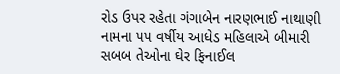રોડ ઉપર રહેતા ગંગાબેન નારણભાઈ નાથાણી નામના ૫૫ વર્ષીય આધેડ મહિલાએ બીમારી સબબ તેઓના ઘેર ફિનાઈલ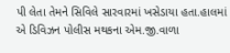પી લેતા તેમને સિવિલે સારવારમાં ખસેડાયા હતા.હાલમાં એ ડિવિઝન પોલીસ મથકના એમ.જી.વાળા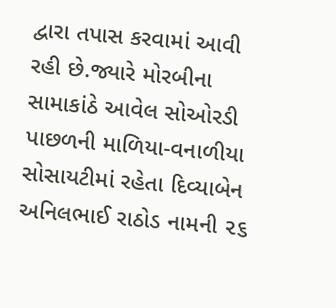દ્વારા તપાસ કરવામાં આવી રહી છે.જ્યારે મોરબીના સામાકાંઠે આવેલ સોઓરડી પાછળની માળિયા-વનાળીયા સોસાયટીમાં રહેતા દિવ્યાબેન અનિલભાઈ રાઠોડ નામની ૨૬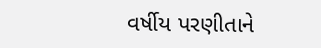વર્ષીય પરણીતાને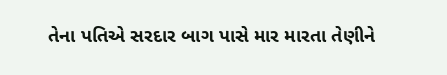તેના પતિએ સરદાર બાગ પાસે માર મારતા તેણીને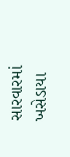સારવારમાં ખસેડાયા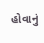હોવાનું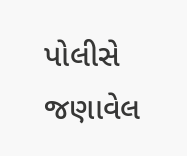પોલીસે જણાવેલ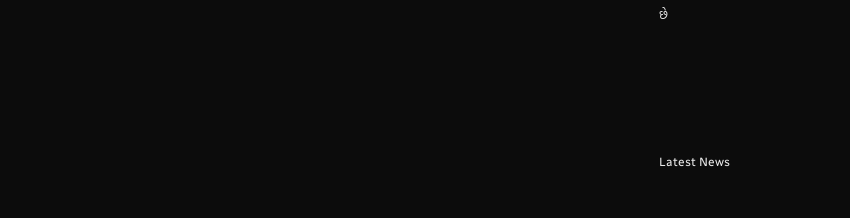છે






Latest News